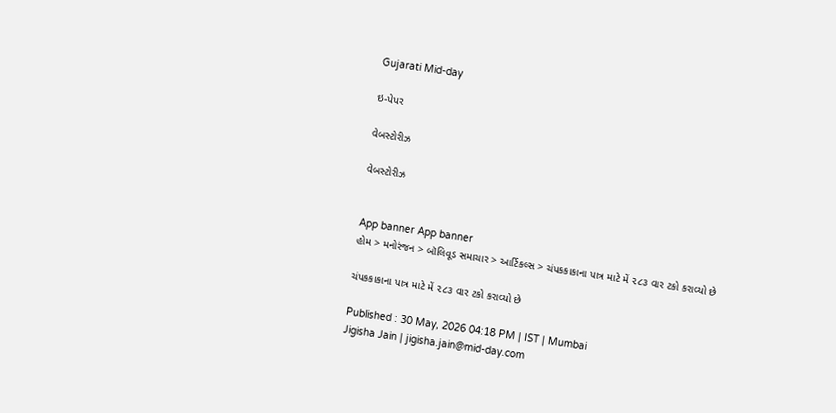Gujarati Mid-day

ઇ-પેપર

વેબસ્ટોરીઝ

વેબસ્ટોરીઝ


App banner App banner
હોમ > મનોરંજન > બૉલિવૂડ સમાચાર > આર્ટિકલ્સ > ચંપકકાકાના પાત્ર માટે મેં ૨૮૩ વાર ટકો કરાવ્યો છે

ચંપકકાકાના પાત્ર માટે મેં ૨૮૩ વાર ટકો કરાવ્યો છે

Published : 30 May, 2026 04:18 PM | IST | Mumbai
Jigisha Jain | jigisha.jain@mid-day.com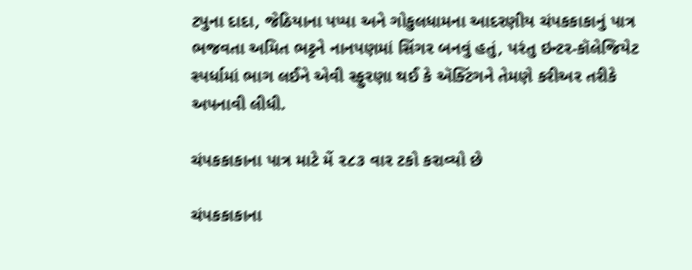ટપુના દાદા, જેઠિયાના પપ્પા અને ગોકુલધામના આદરણીય ચંપકકાકાનું પાત્ર ભજવતા અમિત ભટ્ટને નાનપણમાં સિંગર બનવું હતું, પરંતુ ઇન્ટર-કૉલેજિયેટ સ્પર્ધામાં ભાગ લઈને એવી સ્ફુરણા થઈ કે ઍક્ટિંગને તેમણે કરીઅર તરીકે અપનાવી લીધી.

ચંપકકાકાના પાત્ર માટે મેં ૨૮૩ વાર ટકો કરાવ્યો છે

ચંપકકાકાના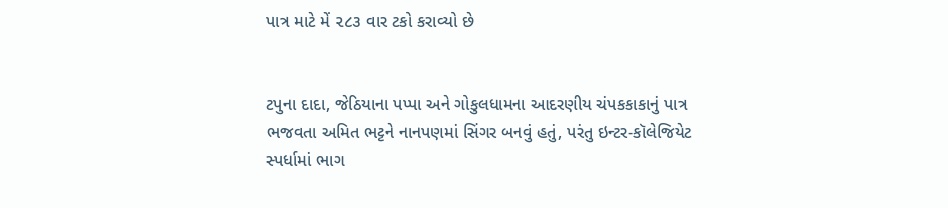પાત્ર માટે મેં ૨૮૩ વાર ટકો કરાવ્યો છે


ટપુના દાદા, જેઠિયાના પપ્પા અને ગોકુલધામના આદરણીય ચંપકકાકાનું પાત્ર ભજવતા અમિત ભટ્ટને નાનપણમાં સિંગર બનવું હતું, પરંતુ ઇન્ટર-કૉલેજિયેટ સ્પર્ધામાં ભાગ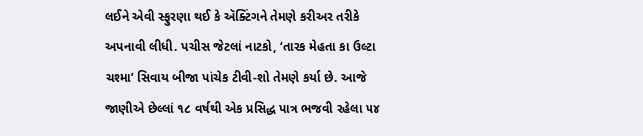લઈને એવી સ્ફુરણા થઈ કે ઍક્ટિંગને તેમણે કરીઅર તરીકે અપનાવી લીધી. પચીસ જેટલાં નાટકો, ‘તારક મેહતા કા ઉલ્ટા ચશ્મા’ સિવાય બીજા પાંચેક ટીવી-શો તેમણે કર્યા છે. આજે જાણીએ છેલ્લાં ૧૮ વર્ષથી એક પ્રસિદ્ધ પાત્ર ભજવી રહેલા ૫૪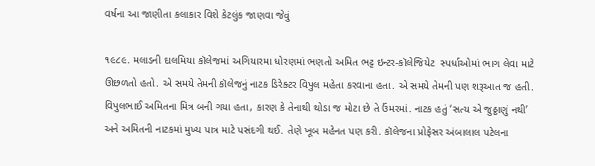વર્ષના આ જાણીતા કલાકાર વિશે કેટલુંક જાણવા જેવું

૧૯૮૯. મલાડની દાલમિયા કૉલેજમાં અગિયારમા ધોરણમાં ભણતો અમિત ભટ્ટ ઇન્ટર-કૉલેજિયેટ  સ્પર્ધાઓમાં ભાગ લેવા માટે ઊછળતો હતો. એ સમયે તેમની કૉલેજનું નાટક ડિરેક્ટર વિપુલ મહેતા કરવાના હતા. એ સમયે તેમની પણ શરૂઆત જ હતી. વિપુલભાઈ અમિતના મિત્ર બની ગયા હતા, કારણ કે તેનાથી થોડા જ મોટા છે તે ઉંમરમાં. નાટક હતું ‘સત્ય એ જુઠ્ઠાણું નથી’ અને અમિતની નાટકમાં મુખ્ય પાત્ર માટે પસંદગી થઈ. તેણે ખૂબ મહેનત પણ કરી. કૉલેજના પ્રોફેસર અંબાલાલ પટેલના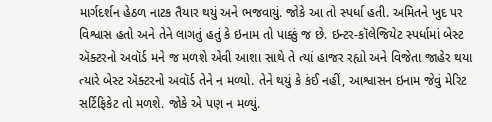માર્ગદર્શન હેઠળ નાટક તૈયાર થયું અને ભજવાયું. જોકે આ તો સ્પર્ધા હતી. અમિતને ખુદ પર વિશ્વાસ હતો અને તેને લાગતું હતું કે ઇનામ તો પાક્કું જ છે. ઇન્ટર-કૉલેજિયેટ સ્પર્ધામાં બેસ્ટ ઍક્ટરનો અવૉર્ડ મને જ મળશે એવી આશા સાથે તે ત્યાં હાજર રહ્યો અને વિજેતા જાહેર થયા ત્યારે બેસ્ટ ઍક્ટરનો અવૉર્ડ તેને ન મળ્યો. તેને થયું કે કંઈ નહીં, આશ્વાસન ઇનામ જેવું મેરિટ સર્ટિફિકેટ તો મળશે. જોકે એ પણ ન મળ્યું.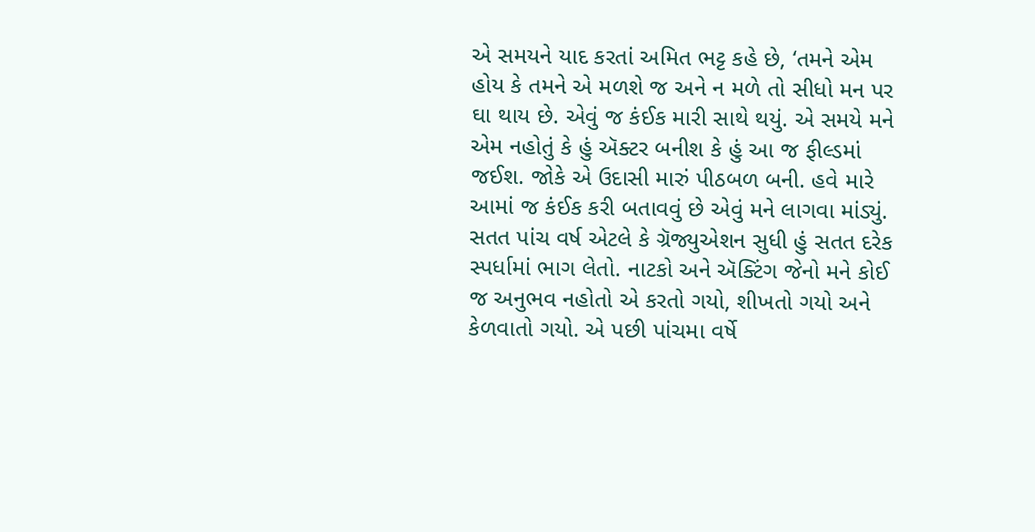એ સમયને યાદ કરતાં અમિત ભટ્ટ કહે છે, ‘તમને એમ હોય કે તમને એ મળશે જ અને ન મળે તો સીધો મન પર ઘા થાય છે. એવું જ કંઈક મારી સાથે થયું. એ સમયે મને એમ નહોતું કે હું ઍક્ટર બનીશ કે હું આ જ ફીલ્ડમાં જઈશ. જોકે એ ઉદાસી મારું પીઠબળ બની. હવે મારે આમાં જ કંઈક કરી બતાવવું છે એવું મને લાગવા માંડ્યું. સતત પાંચ વર્ષ એટલે કે ગ્રૅજ્યુએશન સુધી હું સતત દરેક સ્પર્ધામાં ભાગ લેતો. નાટકો અને ઍક્ટિંગ જેનો મને કોઈ જ અનુભવ નહોતો એ કરતો ગયો, શીખતો ગયો અને કેળવાતો ગયો. એ પછી પાંચમા વર્ષે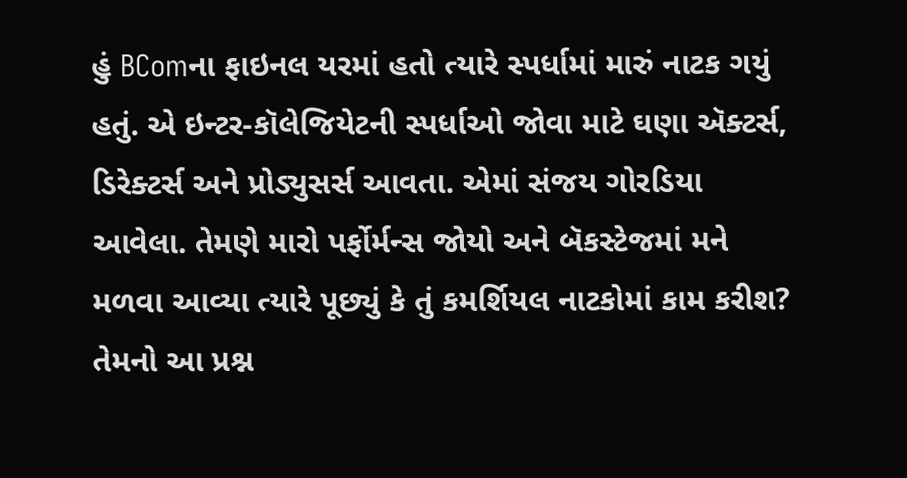હું BComના ફાઇનલ યરમાં હતો ત્યારે સ્પર્ધામાં મારું નાટક ગયું હતું. એ ઇન્ટર-કૉલેજિયેટની સ્પર્ધાઓ જોવા માટે ઘણા ઍક્ટર્સ, ડિરેક્ટર્સ અને પ્રોડ્યુસર્સ આવતા. એમાં સંજય ગોરડિયા આવેલા. તેમણે મારો પર્ફોર્મન્સ જોયો અને બૅકસ્ટેજમાં મને મળવા આવ્યા ત્યારે પૂછ્યું કે તું કમર્શિયલ નાટકોમાં કામ કરીશ? તેમનો આ પ્રશ્ન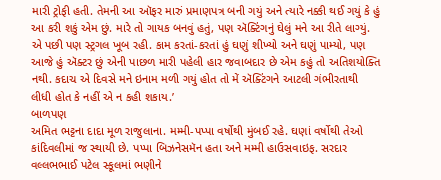મારી ટ્રોફી હતી. તેમની આ ઑફર મારું પ્રમાણપત્ર બની ગયું અને ત્યારે નક્કી થઈ ગયું કે હું આ કરી શકું એમ છું. મારે તો ગાયક બનવું હતું, પણ ઍક્ટિંગનું ઘેલું મને આ રીતે લાગ્યું. એ પછી પણ સ્ટ્રગલ ખૂબ રહી. કામ કરતાં-કરતાં હું ઘણું શીખ્યો અને ઘણું પામ્યો, પણ આજે હું ઍક્ટર છું એની પાછળ મારી પહેલી હાર જવાબદાર છે એમ કહું તો અતિશયોક્તિ નથી. કદાચ એ દિવસે મને ઇનામ મળી ગયું હોત તો મેં ઍક્ટિંગને આટલી ગંભીરતાથી લીધી હોત કે નહીં એ ન કહી શકાય.’
બાળપણ
અમિત ભટ્ટના દાદા મૂળ રાજુલાના. મમ્મી-પપ્પા વર્ષોથી મુંબઈ રહે. ઘણાં વર્ષોથી તેઓ કાંદિવલીમાં જ સ્થાયી છે. પપ્પા બિઝનેસમૅન હતા અને મમ્મી હાઉસવાઇફ. સરદાર વલ્લભભાઈ પટેલ સ્કૂલમાં ભણીને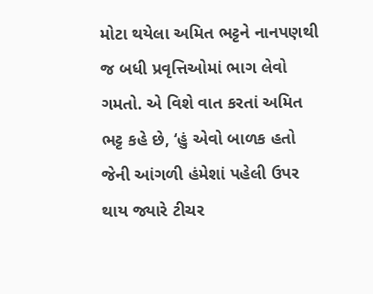મોટા થયેલા અમિત ભટ્ટને નાનપણથી જ બધી પ્રવૃત્તિઓમાં ભાગ લેવો ગમતો. એ વિશે વાત કરતાં અમિત ભટ્ટ કહે છે, ‘હું એવો બાળક હતો જેની આંગળી હંમેશાં પહેલી ઉપર થાય જ્યારે ટીચર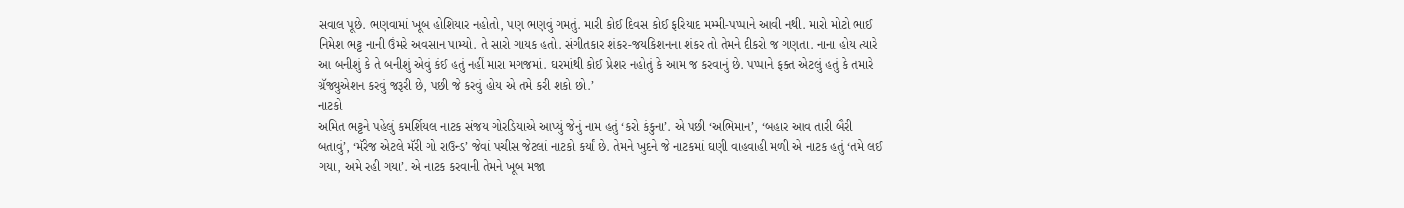સવાલ પૂછે. ભણવામાં ખૂબ હોશિયાર નહોતો, પણ ભણવું ગમતું. મારી કોઈ દિવસ કોઈ ફરિયાદ મમ્મી-પપ્પાને આવી નથી. મારો મોટો ભાઈ નિમેશ ભટ્ટ નાની ઉંમરે અવસાન પામ્યો. તે સારો ગાયક હતો. સંગીતકાર શંકર-જયકિશનના શંકર તો તેમને દીકરો જ ગણતા. નાના હોય ત્યારે આ બનીશું કે તે બનીશું એવું કંઈ હતું નહીં મારા મગજમાં. ઘરમાંથી કોઈ પ્રેશર નહોતું કે આમ જ કરવાનું છે. પપ્પાને ફક્ત એટલું હતું કે તમારે ગ્રૅજ્યુએશન કરવું જરૂરી છે, પછી જે કરવું હોય એ તમે કરી શકો છો.’
નાટકો
અમિત ભટ્ટને પહેલું કમર્શિયલ નાટક સંજય ગોરડિયાએ આપ્યું જેનું નામ હતું ‘કરો કંકુના’. એ પછી ‘અભિમાન’, ‘બહાર આવ તારી બૈરી બતાવું’, ‘મૅરેજ એટલે મૅરી ગો રાઉન્ડ’ જેવાં પચીસ જેટલાં નાટકો કર્યાં છે. તેમને ખુદને જે નાટકમાં ઘણી વાહવાહી મળી એ નાટક હતું ‘તમે લઈ ગયા, અમે રહી ગયા’. એ નાટક કરવાની તેમને ખૂબ મજા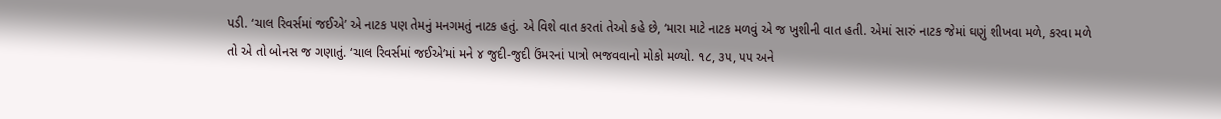પડી. ‘ચાલ રિવર્સમાં જઈએ’ એ નાટક પણ તેમનું મનગમતું નાટક હતું. એ વિશે વાત કરતાં તેઓ કહે છે, ‘મારા માટે નાટક મળવું એ જ ખુશીની વાત હતી. એમાં સારું નાટક જેમાં ઘણું શીખવા મળે, કરવા મળે તો એ તો બોનસ જ ગણાતું. ‘ચાલ રિવર્સમાં જઈએ’માં મને ૪ જુદી-જુદી ઉંમરનાં પાત્રો ભજવવાનો મોકો મળ્યો. ૧૮, ૩૫, ૫૫ અને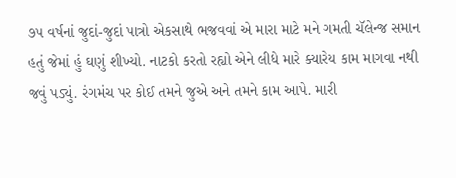૭૫ વર્ષનાં જુદાં-જુદાં પાત્રો એકસાથે ભજવવાં એ મારા માટે મને ગમતી ચૅલેન્જ સમાન હતું જેમાં હું ઘણું શીખ્યો. નાટકો કરતો રહ્યો એને લીધે મારે ક્યારેય કામ માગવા નથી જવું પડ્યું. રંગમંચ પર કોઈ તમને જુએ અને તમને કામ આપે. મારી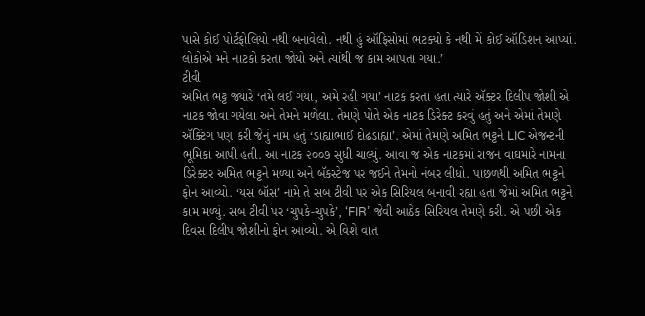પાસે કોઈ પોર્ટફોલિયો નથી બનાવેલો. નથી હું ઑફિસોમાં ભટક્યો કે નથી મેં કોઈ ઑડિશન આપ્યાં. લોકોએ મને નાટકો કરતા જોયો અને ત્યાંથી જ કામ આપતા ગયા.’
ટીવી
અમિત ભટ્ટ જ્યારે ‘તમે લઈ ગયા, અમે રહી ગયા’ નાટક કરતા હતા ત્યારે ઍક્ટર દિલીપ જોશી એ નાટક જોવા ગયેલા અને તેમને મળેલા. તેમણે પોતે એક નાટક ડિરેક્ટ કરવું હતું અને એમાં તેમણે ઍક્ટિંગ પણ કરી જેનું નામ હતું ‘ડાહ્યાભાઈ દોઢડાહ્યા’. એમાં તેમણે અમિત ભટ્ટને LIC એજન્ટની ભૂમિકા આપી હતી. આ નાટક ૨૦૦૭ સુધી ચાલ્યું. આવા જ એક નાટકમાં રાજન વાઘમારે નામના ડિરેક્ટર અમિત ભટ્ટને મળ્યા અને બૅકસ્ટેજ પર જઈને તેમનો નંબર લીધો. પાછળથી અમિત ભટ્ટને ફોન આવ્યો. ‘યસ બૉસ’ નામે તે સબ ટીવી પર એક સિરિયલ બનાવી રહ્યા હતા જેમાં અમિત ભટ્ટને કામ મળ્યું. સબ ટીવી પર ‘ચુપકે-ચુપકે’, ‘FIR’ જેવી આઠેક સિરિયલ તેમણે કરી. એ પછી એક દિવસ દિલીપ જોશીનો ફોન આવ્યો. એ વિશે વાત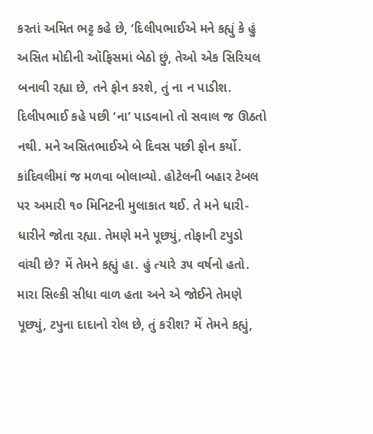કરતાં અમિત ભટ્ટ કહે છે, ‘દિલીપભાઈએ મને કહ્યું કે હું અસિત મોદીની ઑફિસમાં બેઠો છું, તેઓ એક સિરિયલ બનાવી રહ્યા છે, તને ફોન કરશે, તું ના ન પાડીશ. દિલીપભાઈ કહે પછી ‘ના’ પાડવાનો તો સવાલ જ ઊઠતો નથી. મને અસિતભાઈએ બે દિવસ પછી ફોન કર્યો. કાંદિવલીમાં જ મળવા બોલાવ્યો. હોટેલની બહાર ટેબલ પર અમારી ૧૦ મિનિટની મુલાકાત થઈ. તે મને ધારી-ધારીને જોતા રહ્યા. તેમણે મને પૂછ્યું, તોફાની ટપુડો વાંચી છે? મેં તેમને કહ્યું હા. હું ત્યારે ૩૫ વર્ષનો હતો. મારા સિલ્કી સીધા વાળ હતા અને એ જોઈને તેમણે પૂછ્યું, ટપુના દાદાનો રોલ છે, તું કરીશ? મેં તેમને કહ્યું,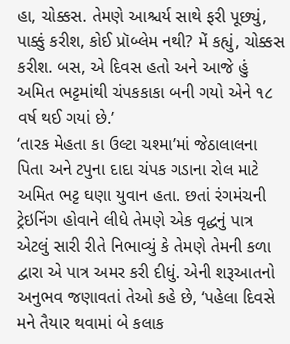હા, ચોક્કસ. તેમણે આશ્ચર્ય સાથે ફરી પૂછ્યું, પાક્કું કરીશ, કોઈ પ્રૉબ્લેમ નથી? મેં કહ્યું, ચોક્કસ કરીશ. બસ, એ દિવસ હતો અને આજે હું અમિત ભટ્ટમાંથી ચંપકકાકા બની ગયો એને ૧૮ વર્ષ થઈ ગયાં છે.’
‘તારક મેહતા કા ઉલ્ટા ચશ્મા’માં જેઠાલાલના પિતા અને ટપુના દાદા ચંપક ગડાના રોલ માટે અમિત ભટ્ટ ઘણા યુવાન હતા. છતાં રંગમંચની ટ્રેઇનિંગ હોવાને લીધે તેમણે એક વૃદ્ધનું પાત્ર એટલું સારી રીતે નિભાવ્યું કે તેમણે તેમની કળા દ્વારા એ પાત્ર અમર કરી દીધું. એની શરૂઆતનો અનુભવ જણાવતાં તેઓ કહે છે, ‘પહેલા દિવસે મને તૈયાર થવામાં બે કલાક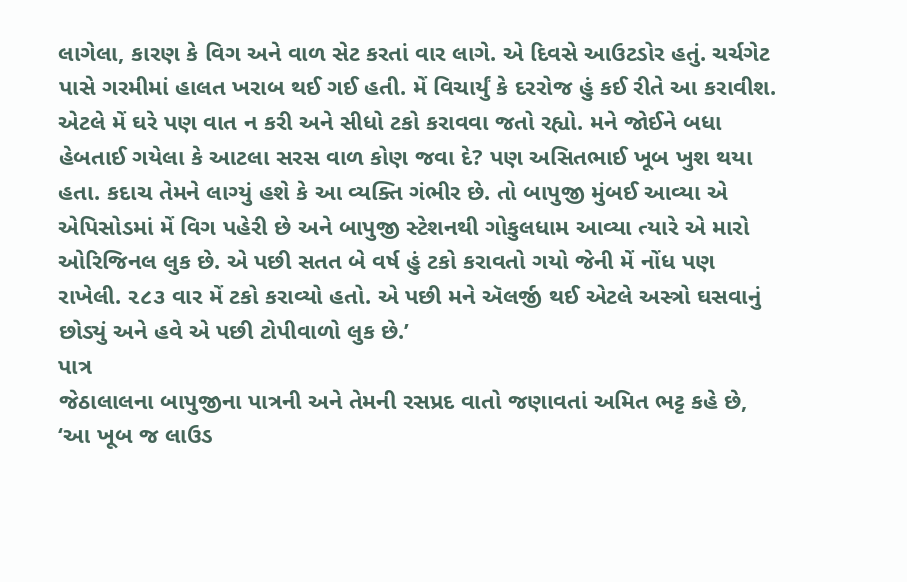લાગેલા, કારણ કે વિગ અને વાળ સેટ કરતાં વાર લાગે. એ દિવસે આઉટડોર હતું. ચર્ચગેટ પાસે ગરમીમાં હાલત ખરાબ થઈ ગઈ હતી. મેં વિચાર્યું કે દરરોજ હું કઈ રીતે આ કરાવીશ. એટલે મેં ઘરે પણ વાત ન કરી અને સીધો ટકો કરાવવા જતો રહ્યો. મને જોઈને બધા હેબતાઈ ગયેલા કે આટલા સરસ વાળ કોણ જવા દે? પણ અસિતભાઈ ખૂબ ખુશ થયા હતા. કદાચ તેમને લાગ્યું હશે કે આ વ્યક્તિ ગંભીર છે. તો બાપુજી મુંબઈ આવ્યા એ એપિસોડમાં મેં વિગ પહેરી છે અને બાપુજી સ્ટેશનથી ગોકુલધામ આવ્યા ત્યારે એ મારો ઓરિજિનલ લુક છે. એ પછી સતત બે વર્ષ હું ટકો કરાવતો ગયો જેની મેં નોંધ પણ રાખેલી. ૨૮૩ વાર મેં ટકો કરાવ્યો હતો. એ પછી મને ઍલર્જી થઈ એટલે અસ્ત્રો ઘસવાનું છોડ્યું અને હવે એ પછી ટોપીવાળો લુક છે.’
પાત્ર
જેઠાલાલના બાપુજીના પાત્રની અને તેમની રસપ્રદ વાતો જણાવતાં અમિત ભટ્ટ કહે છે, ‘આ ખૂબ જ લાઉડ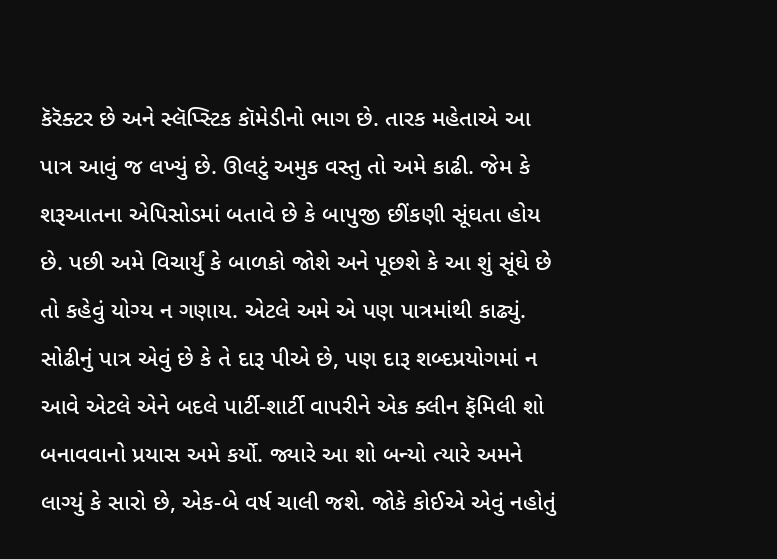કૅરૅક્ટર છે અને સ્લૅપ્સ્ટિક કૉમેડીનો ભાગ છે. તારક મહેતાએ આ પાત્ર આવું જ લખ્યું છે. ઊલટું અમુક વસ્તુ તો અમે કાઢી. જેમ કે શરૂઆતના એપિસોડમાં બતાવે છે કે બાપુજી છીંકણી સૂંઘતા હોય છે. પછી અમે વિચાર્યું કે બાળકો જોશે અને પૂછશે કે આ શું સૂંઘે છે તો કહેવું યોગ્ય ન ગણાય. એટલે અમે એ પણ પાત્રમાંથી કાઢ્યું. સોઢીનું પાત્ર એવું છે કે તે દારૂ પીએ છે, પણ દારૂ શબ્દપ્રયોગમાં ન આવે એટલે એને બદલે પાર્ટી-શાર્ટી વાપરીને એક ક્લીન ફૅમિલી શો બનાવવાનો પ્રયાસ અમે કર્યો. જ્યારે આ શો બન્યો ત્યારે અમને લાગ્યું કે સારો છે, એક-બે વર્ષ ચાલી જશે. જોકે કોઈએ એવું નહોતું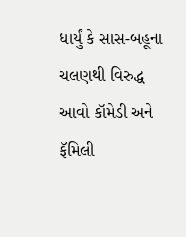ધાર્યું કે સાસ-બહૂના ચલણથી વિરુદ્ધ આવો કૉમેડી અને ફૅમિલી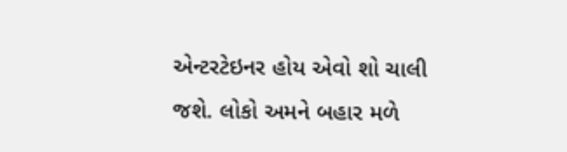એન્ટરટેઇનર હોય એવો શો ચાલી જશે. લોકો અમને બહાર મળે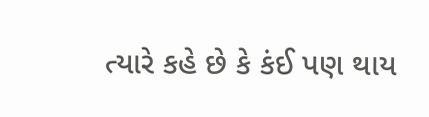ત્યારે કહે છે કે કંઈ પણ થાય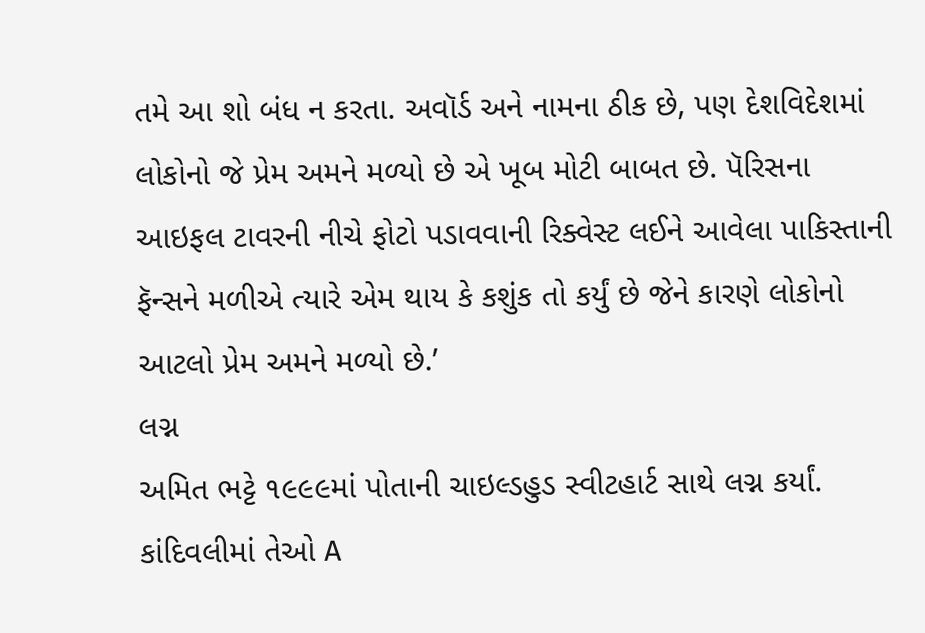તમે આ શો બંધ ન કરતા. અવૉર્ડ અને નામના ઠીક છે, પણ દેશવિદેશમાં લોકોનો જે પ્રેમ અમને મળ્યો છે એ ખૂબ મોટી બાબત છે. પૅરિસના આઇફલ ટાવરની નીચે ફોટો પડાવવાની રિક્વેસ્ટ લઈને આવેલા પાકિસ્તાની ફૅન્સને મળીએ ત્યારે એમ થાય કે કશુંક તો કર્યું છે જેને કારણે લોકોનો આટલો પ્રેમ અમને મળ્યો છે.’
લગ્ન
અમિત ભટ્ટે ૧૯૯૯માં પોતાની ચાઇલ્ડહુડ સ્વીટહાર્ટ સાથે લગ્ન કર્યાં. કાંદિવલીમાં તેઓ A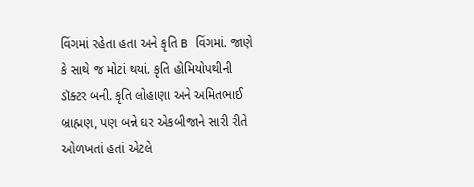વિંગમાં રહેતા હતા અને કૃતિ B વિંગમાં. જાણે કે સાથે જ મોટાં થયાં. કૃતિ હોમિયોપથીની ડૉક્ટર બની. કૃતિ લોહાણા અને અમિતભાઈ બ્રાહ્મણ, પણ બન્ને ઘર એકબીજાને સારી રીતે ઓળખતાં હતાં એટલે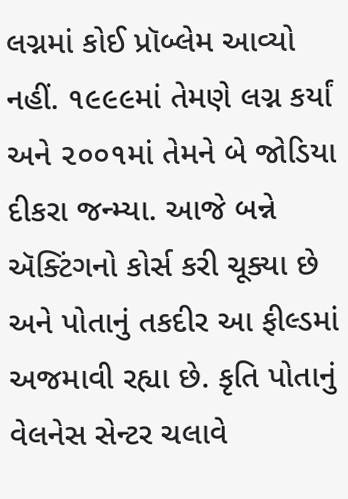લગ્નમાં કોઈ પ્રૉબ્લેમ આવ્યો નહીં. ૧૯૯૯માં તેમણે લગ્ન કર્યાં અને ૨૦૦૧માં તેમને બે જોડિયા દીકરા જન્મ્યા. આજે બન્ને ઍક્ટિંગનો કોર્સ કરી ચૂક્યા છે અને પોતાનું તકદીર આ ફીલ્ડમાં અજમાવી રહ્યા છે. કૃતિ પોતાનું વેલનેસ સેન્ટર ચલાવે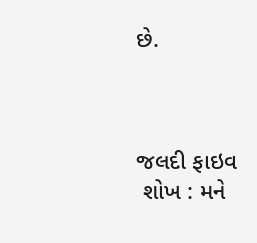છે.



જલદી ફાઇવ
 શોખ : મને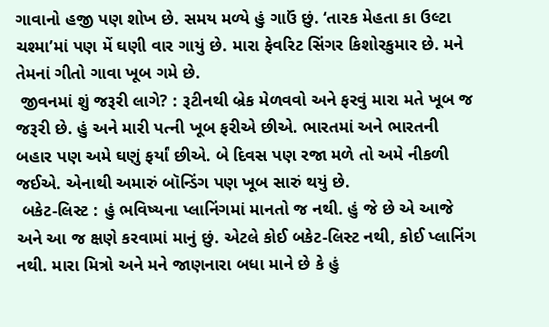ગાવાનો હજી પણ શોખ છે. સમય મળ્યે હું ગાઉં છું. ‘તારક મેહતા કા ઉલ્ટા ચશ્મા’માં પણ મેં ઘણી વાર ગાયું છે. મારા ફેવરિટ સિંગર કિશોરકુમાર છે. મને તેમનાં ગીતો ગાવા ખૂબ ગમે છે.
 જીવનમાં શું જરૂરી લાગે? : રૂટીનથી બ્રેક મેળવવો અને ફરવું મારા મતે ખૂબ જ જરૂરી છે. હું અને મારી પત્ની ખૂબ ફરીએ છીએ. ભારતમાં અને ભારતની બહાર પણ અમે ઘણું ફર્યાં છીએ. બે દિવસ પણ રજા મળે તો અમે નીકળી જઈએ. એનાથી અમારું બૉન્ડિંગ પણ ખૂબ સારું થયું છે.
 બકેટ-લિસ્ટ : હું ભવિષ્યના પ્લાનિંગમાં માનતો જ નથી. હું જે છે એ આજે અને આ જ ક્ષણે કરવામાં માનું છું. એટલે કોઈ બકેટ-લિસ્ટ નથી, કોઈ પ્લાનિંગ નથી. મારા મિત્રો અને મને જાણનારા બધા માને છે કે હું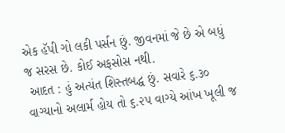એક હૅપી ગો લકી પર્સન છું. જીવનમાં જે છે એ બધું જ સરસ છે. કોઈ અફસોસ નથી.
 આદત : હું અત્યંત શિસ્તબદ્ધ છું. સવારે ૬.૩૦ વાગ્યાનો અલાર્મ હોય તો ૬.૨૫ વાગ્યે આંખ ખૂલી જ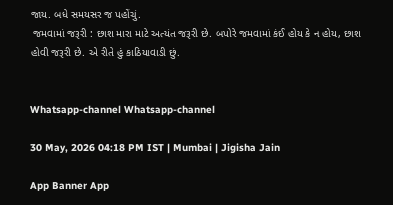જાય. બધે સમયસર જ પહોંચું.
 જમવામાં જરૂરી : છાશ મારા માટે અત્યંત જરૂરી છે. બપોરે જમવામાં કંઈ હોય કે ન હોય, છાશ હોવી જરૂરી છે. એ રીતે હું કાઠિયાવાડી છું.


Whatsapp-channel Whatsapp-channel

30 May, 2026 04:18 PM IST | Mumbai | Jigisha Jain

App Banner App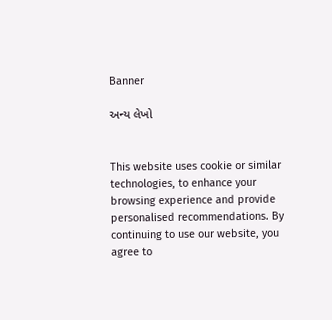Banner

અન્ય લેખો


This website uses cookie or similar technologies, to enhance your browsing experience and provide personalised recommendations. By continuing to use our website, you agree to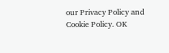our Privacy Policy and Cookie Policy. OK